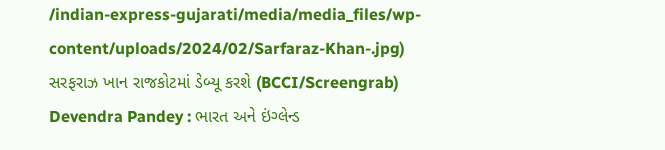/indian-express-gujarati/media/media_files/wp-content/uploads/2024/02/Sarfaraz-Khan-.jpg)
સરફરાઝ ખાન રાજકોટમાં ડેબ્યૂ કરશે (BCCI/Screengrab)
Devendra Pandey : ભારત અને ઇંગ્લેન્ડ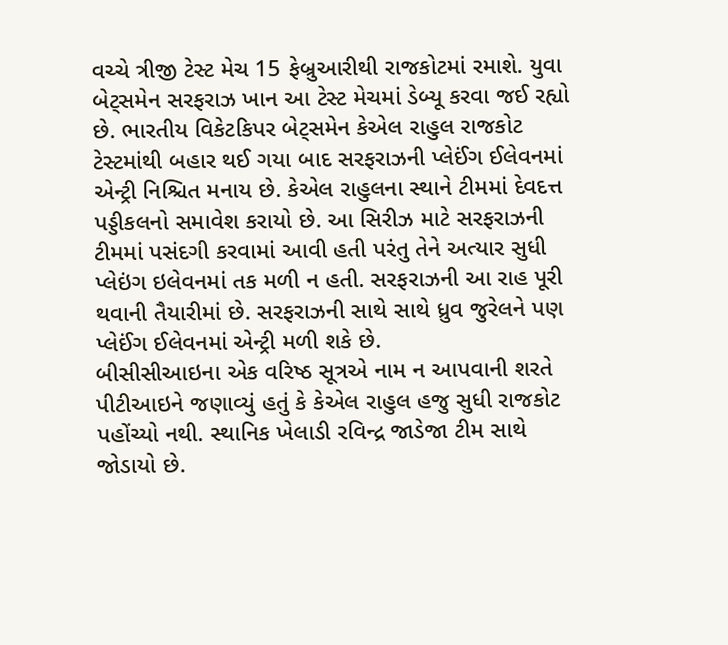વચ્ચે ત્રીજી ટેસ્ટ મેચ 15 ફેબ્રુઆરીથી રાજકોટમાં રમાશે. યુવા બેટ્સમેન સરફરાઝ ખાન આ ટેસ્ટ મેચમાં ડેબ્યૂ કરવા જઈ રહ્યો છે. ભારતીય વિકેટકિપર બેટ્સમેન કેએલ રાહુલ રાજકોટ ટેસ્ટમાંથી બહાર થઈ ગયા બાદ સરફરાઝની પ્લેઈંગ ઈલેવનમાં એન્ટ્રી નિશ્ચિત મનાય છે. કેએલ રાહુલના સ્થાને ટીમમાં દેવદત્ત પડ્ડીકલનો સમાવેશ કરાયો છે. આ સિરીઝ માટે સરફરાઝની ટીમમાં પસંદગી કરવામાં આવી હતી પરંતુ તેને અત્યાર સુધી પ્લેઇંગ ઇલેવનમાં તક મળી ન હતી. સરફરાઝની આ રાહ પૂરી થવાની તૈયારીમાં છે. સરફરાઝની સાથે સાથે ધ્રુવ જુરેલને પણ પ્લેઈંગ ઈલેવનમાં એન્ટ્રી મળી શકે છે.
બીસીસીઆઇના એક વરિષ્ઠ સૂત્રએ નામ ન આપવાની શરતે પીટીઆઇને જણાવ્યું હતું કે કેએલ રાહુલ હજુ સુધી રાજકોટ પહોંચ્યો નથી. સ્થાનિક ખેલાડી રવિન્દ્ર જાડેજા ટીમ સાથે જોડાયો છે.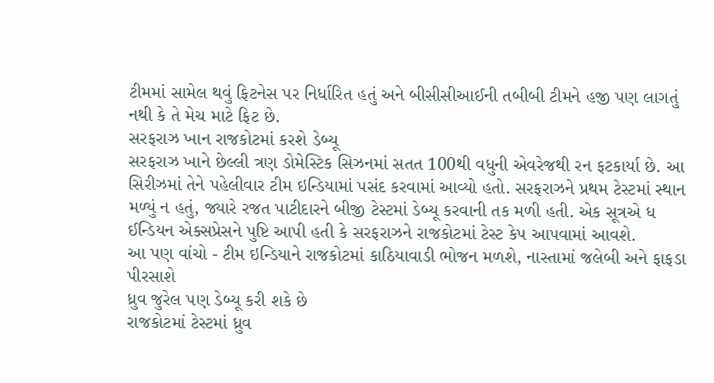ટીમમાં સામેલ થવું ફિટનેસ પર નિર્ધારિત હતું અને બીસીસીઆઈની તબીબી ટીમને હજી પણ લાગતું નથી કે તે મેચ માટે ફિટ છે.
સરફરાઝ ખાન રાજકોટમાં કરશે ડેબ્યૂ
સરફરાઝ ખાને છેલ્લી ત્રણ ડોમેસ્ટિક સિઝનમાં સતત 100થી વધુની એવરેજથી રન ફટકાર્યા છે. આ સિરીઝમાં તેને પહેલીવાર ટીમ ઇન્ડિયામાં પસંદ કરવામાં આવ્યો હતો. સરફરાઝને પ્રથમ ટેસ્ટમાં સ્થાન મળ્યું ન હતું, જ્યારે રજત પાટીદારને બીજી ટેસ્ટમાં ડેબ્યૂ કરવાની તક મળી હતી. એક સૂત્રએ ધ ઈન્ડિયન એક્સપ્રેસને પુષ્ટિ આપી હતી કે સરફરાઝને રાજકોટમાં ટેસ્ટ કેપ આપવામાં આવશે.
આ પણ વાંચો - ટીમ ઇન્ડિયાને રાજકોટમાં કાઠિયાવાડી ભોજન મળશે, નાસ્તામાં જલેબી અને ફાફડા પીરસાશે
ધ્રુવ જુરેલ પણ ડેબ્યૂ કરી શકે છે
રાજકોટમાં ટેસ્ટમાં ધ્રુવ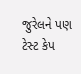જુરેલને પણ ટેસ્ટ કેપ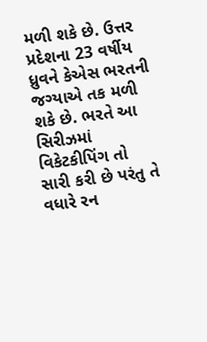મળી શકે છે. ઉત્તર પ્રદેશના 23 વર્ષીય ધ્રુવને કેએસ ભરતની જગ્યાએ તક મળી શકે છે. ભરતે આ સિરીઝમાં વિકેટકીપિંગ તો સારી કરી છે પરંતુ તે વધારે રન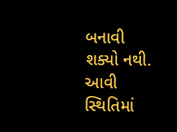બનાવી શક્યો નથી. આવી સ્થિતિમાં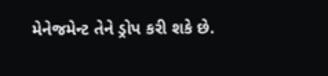મેનેજમેન્ટ તેને ડ્રોપ કરી શકે છે.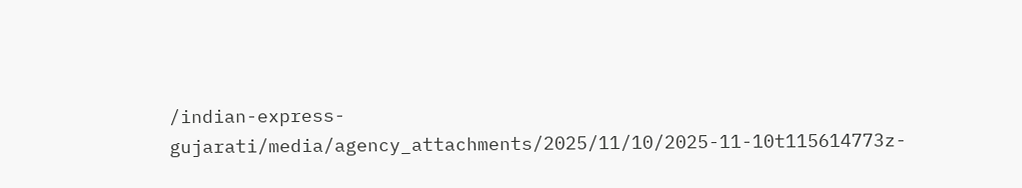/indian-express-gujarati/media/agency_attachments/2025/11/10/2025-11-10t115614773z-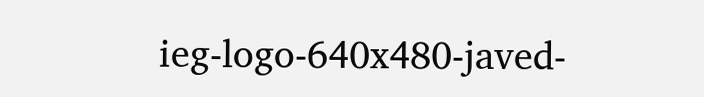ieg-logo-640x480-javed-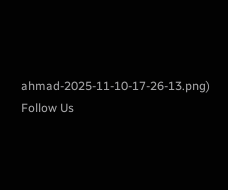ahmad-2025-11-10-17-26-13.png)
Follow Us